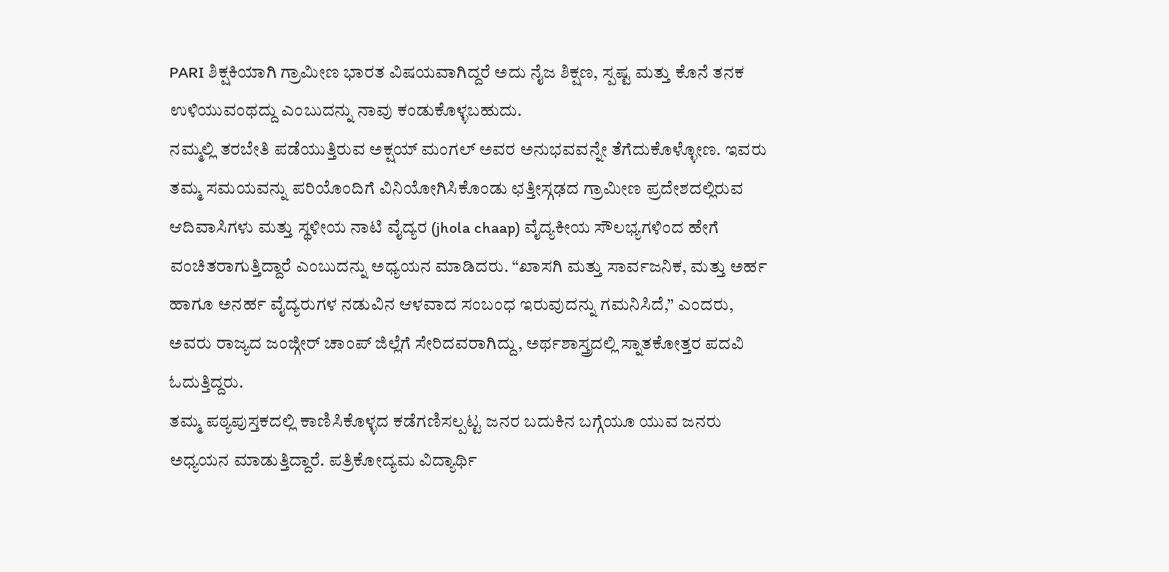PARI ಶಿಕ್ಷಕಿಯಾಗಿ ಗ್ರಾಮೀಣ ಭಾರತ ವಿಷಯವಾಗಿದ್ದರೆ ಅದು ನೈಜ ಶಿಕ್ಷಣ, ಸ್ಪಷ್ಟ ಮತ್ತು ಕೊನೆ ತನಕ ಉಳಿಯುವಂಥದ್ದು ಎಂಬುದನ್ನು ನಾವು ಕಂಡುಕೊಳ್ಳಬಹುದು.
ನಮ್ಮಲ್ಲಿ ತರಬೇತಿ ಪಡೆಯುತ್ತಿರುವ ಅಕ್ಷಯ್ ಮಂಗಲ್ ಅವರ ಅನುಭವವನ್ನೇ ತೆಗೆದುಕೊಳ್ಳೋಣ. ಇವರು ತಮ್ಮ ಸಮಯವನ್ನು ಪರಿಯೊಂದಿಗೆ ವಿನಿಯೋಗಿಸಿಕೊಂಡು ಛತ್ತೀಸ್ಗಢದ ಗ್ರಾಮೀಣ ಪ್ರದೇಶದಲ್ಲಿರುವ ಆದಿವಾಸಿಗಳು ಮತ್ತು ಸ್ಥಳೀಯ ನಾಟಿ ವೈದ್ಯರ (jhola chaap) ವೈದ್ಯಕೀಯ ಸೌಲಭ್ಯಗಳಿಂದ ಹೇಗೆ ವಂಚಿತರಾಗುತ್ತಿದ್ದಾರೆ ಎಂಬುದನ್ನು ಅಧ್ಯಯನ ಮಾಡಿದರು. “ಖಾಸಗಿ ಮತ್ತು ಸಾರ್ವಜನಿಕ, ಮತ್ತು ಅರ್ಹ ಹಾಗೂ ಅನರ್ಹ ವೈದ್ಯರುಗಳ ನಡುವಿನ ಆಳವಾದ ಸಂಬಂಧ ಇರುವುದನ್ನು ಗಮನಿಸಿದೆ,” ಎಂದರು, ಅವರು ರಾಜ್ಯದ ಜಂಜ್ಗೀರ್ ಚಾಂಪ್ ಜಿಲ್ಲೆಗೆ ಸೇರಿದವರಾಗಿದ್ದು, ಅರ್ಥಶಾಸ್ತ್ರದಲ್ಲಿ ಸ್ನಾತಕೋತ್ತರ ಪದವಿ ಓದುತ್ತಿದ್ದರು.
ತಮ್ಮ ಪಠ್ಯಪುಸ್ತಕದಲ್ಲಿ ಕಾಣಿಸಿಕೊಳ್ಳದ ಕಡೆಗಣಿಸಲ್ಪಟ್ಟ ಜನರ ಬದುಕಿನ ಬಗ್ಗೆಯೂ ಯುವ ಜನರು ಅಧ್ಯಯನ ಮಾಡುತ್ತಿದ್ದಾರೆ. ಪತ್ರಿಕೋದ್ಯಮ ವಿದ್ಯಾರ್ಥಿ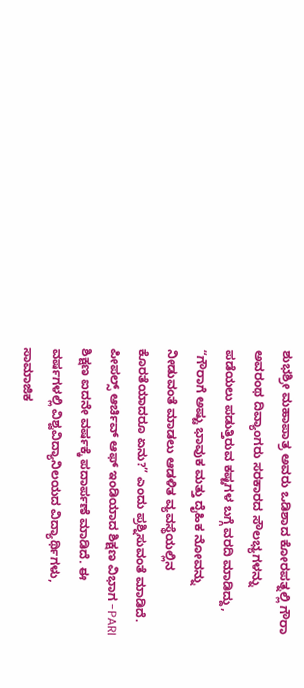ಶುಭಶ್ರೀ ಮಹಾಪಾತ್ರ ಅವರು ಒಡಿಶಾದ ಕೋರಪತ್ನಲ್ಲಿ ಗೌರಾ ಅವರಂಥ ದಿವ್ಯಾಂಗರು ಸರಕಾರದ ಸೌಲಭ್ಯಗಳನ್ನು ಪಡೆಯಲು ಪಡುತ್ತಿರುವ ಕಷ್ಟಗಳ ಬಗ್ಗೆ ವರದಿ ಮಾಡಿದ್ದು, “ಗೌರಾಗೆ ಅಷ್ಟು ಭಾವುಕ ಮತ್ತು ದೈಹಿಕ ನೋವನ್ನು ನೀಡುವಂತೆ ಮಾಡಲು ಆಡಳಿತ ವ್ಯವಸ್ಥೆಯಲ್ಲಿನ ಕೊರತೆಯಾದರೂ ಏನು?” ಎಂದು ಪ್ರಶ್ನಿಸುವಂತೆ ಮಾಡಿದೆ.
ಪೀಪಲ್ಸ್ ಆರ್ಚಿವ್ ಆಫ್ ಇಂಡಿಯಾದ ಶಿಕ್ಷಣ ವಿಭಾಗ -PARI ಶಿಕ್ಷಣ ಐದನೇ ವರ್ಷಕ್ಕೆ ಪದಾರ್ಪಣೆ ಮಾಡಿದೆ. ಈ ವರ್ಷಗಳಲ್ಲಿ ವಿಶ್ವವಿದ್ಯಾನಿಲಯದ ವಿದ್ಯಾರ್ಥಿಗಳು, ಸಾಮಾಜಿಕ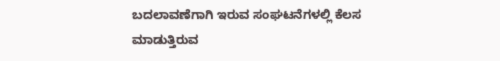ಬದಲಾವಣೆಗಾಗಿ ಇರುವ ಸಂಘಟನೆಗಳಲ್ಲಿ ಕೆಲಸ ಮಾಡುತ್ತಿರುವ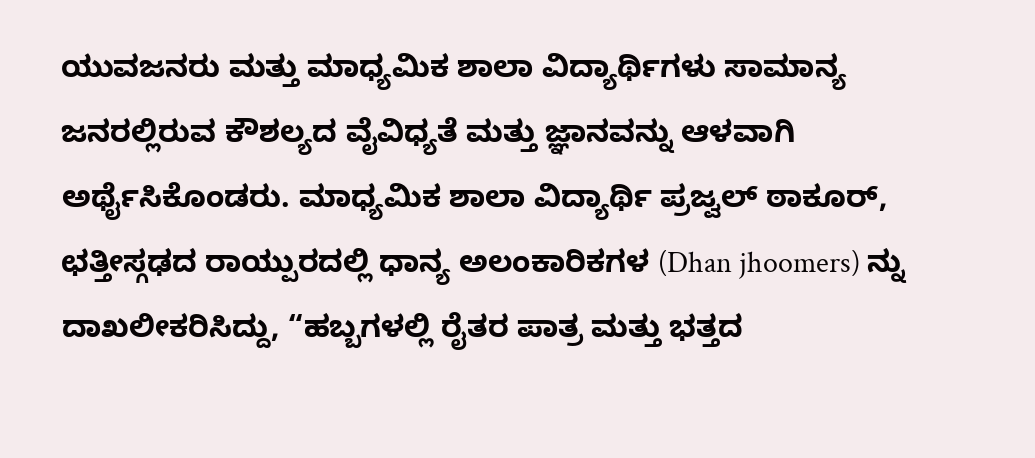ಯುವಜನರು ಮತ್ತು ಮಾಧ್ಯಮಿಕ ಶಾಲಾ ವಿದ್ಯಾರ್ಥಿಗಳು ಸಾಮಾನ್ಯ ಜನರಲ್ಲಿರುವ ಕೌಶಲ್ಯದ ವೈವಿಧ್ಯತೆ ಮತ್ತು ಜ್ಞಾನವನ್ನು ಆಳವಾಗಿ ಅರ್ಥೈಸಿಕೊಂಡರು. ಮಾಧ್ಯಮಿಕ ಶಾಲಾ ವಿದ್ಯಾರ್ಥಿ ಪ್ರಜ್ವಲ್ ಠಾಕೂರ್, ಛತ್ತೀಸ್ಗಢದ ರಾಯ್ಪುರದಲ್ಲಿ ಧಾನ್ಯ ಅಲಂಕಾರಿಕಗಳ (Dhan jhoomers) ನ್ನು ದಾಖಲೀಕರಿಸಿದ್ದು, “ಹಬ್ಬಗಳಲ್ಲಿ ರೈತರ ಪಾತ್ರ ಮತ್ತು ಭತ್ತದ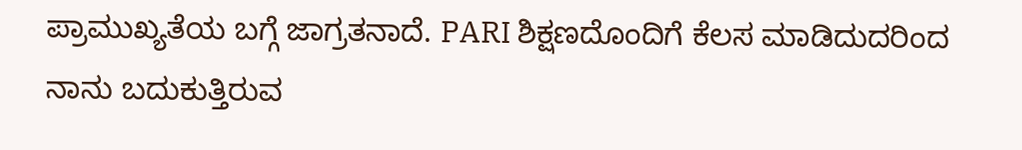ಪ್ರಾಮುಖ್ಯತೆಯ ಬಗ್ಗೆ ಜಾಗ್ರತನಾದೆ. PARI ಶಿಕ್ಷಣದೊಂದಿಗೆ ಕೆಲಸ ಮಾಡಿದುದರಿಂದ ನಾನು ಬದುಕುತ್ತಿರುವ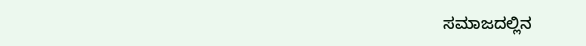ಸಮಾಜದಲ್ಲಿನ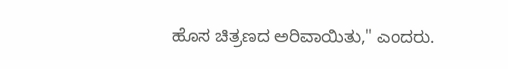ಹೊಸ ಚಿತ್ರಣದ ಅರಿವಾಯಿತು," ಎಂದರು.